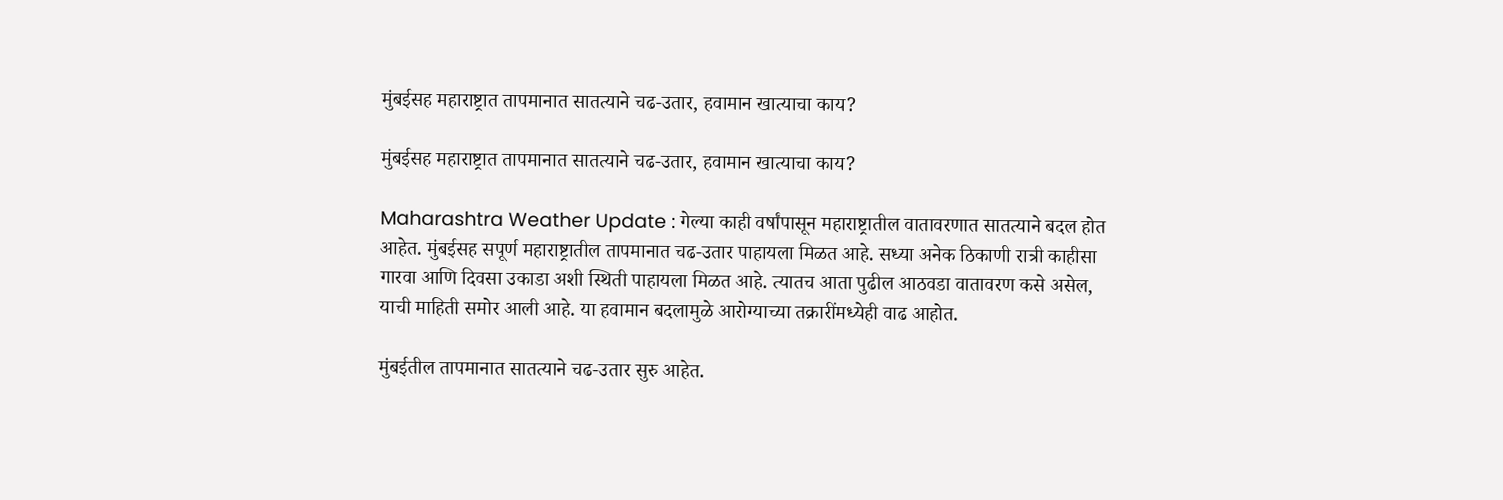मुंबईसह महाराष्ट्रात तापमानात सातत्याने चढ-उतार, हवामान खात्याचा काय?

मुंबईसह महाराष्ट्रात तापमानात सातत्याने चढ-उतार, हवामान खात्याचा काय?

Maharashtra Weather Update : गेल्या काही वर्षांपासून महाराष्ट्रातील वातावरणात सातत्याने बदल होत आहेत. मुंबईसह सपूर्ण महाराष्ट्रातील तापमानात चढ-उतार पाहायला मिळत आहे. सध्या अनेक ठिकाणी रात्री काहीसा गारवा आणि दिवसा उकाडा अशी स्थिती पाहायला मिळत आहे. त्यातच आता पुढील आठवडा वातावरण कसे असेल, याची माहिती समोर आली आहे. या हवामान बदलामुळे आरोग्याच्या तक्रारींमध्येही वाढ आहोत.

मुंबईतील तापमानात सातत्याने चढ-उतार सुरु आहेत.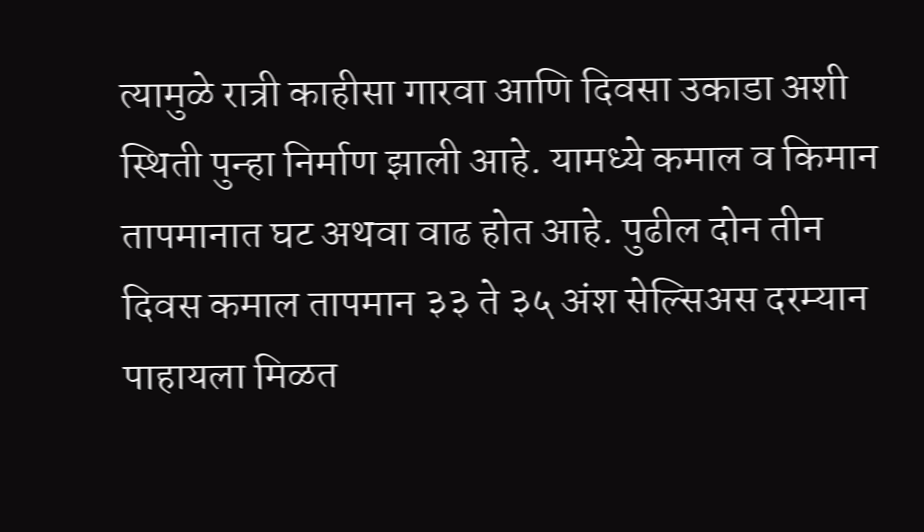त्यामुळे रात्री काहीसा गारवा आणि दिवसा उकाडा अशी स्थिती पुन्हा निर्माण झाली आहे. यामध्ये कमाल व किमान तापमानात घट अथवा वाढ होत आहे. पुढील दोन तीन दिवस कमाल तापमान ३३ ते ३५ अंश सेल्सिअस दरम्यान पाहायला मिळत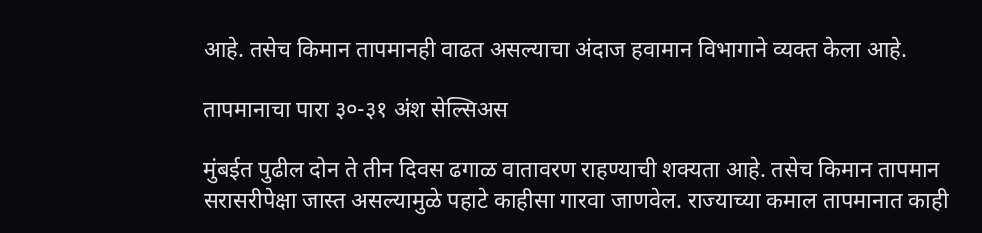आहे. तसेच किमान तापमानही वाढत असल्याचा अंदाज हवामान विभागाने व्यक्त केला आहे.

तापमानाचा पारा ३०-३१ अंश सेल्सिअस

मुंबईत पुढील दोन ते तीन दिवस ढगाळ वातावरण राहण्याची शक्यता आहे. तसेच किमान तापमान सरासरीपेक्षा जास्त असल्यामुळे पहाटे काहीसा गारवा जाणवेल. राज्याच्या कमाल तापमानात काही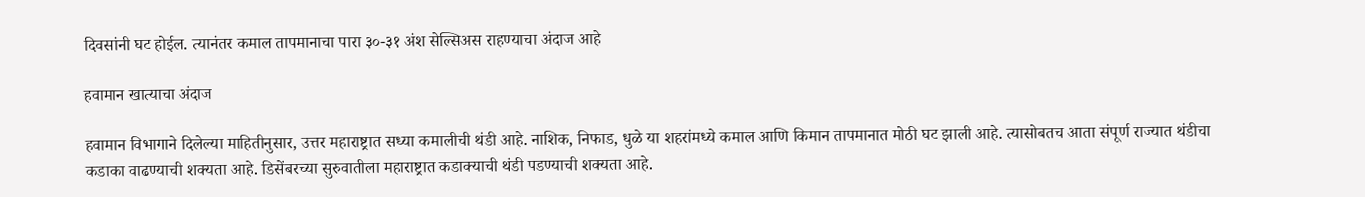दिवसांनी घट होईल. त्यानंतर कमाल तापमानाचा पारा ३०-३१ अंश सेल्सिअस राहण्याचा अंदाज आहे

हवामान खात्याचा अंदाज

हवामान विभागाने दिलेल्या माहितीनुसार, उत्तर महाराष्ट्रात सध्या कमालीची थंडी आहे. नाशिक, निफाड, धुळे या शहरांमध्ये कमाल आणि किमान तापमानात मोठी घट झाली आहे. त्यासोबतच आता संपूर्ण राज्यात थंडीचा कडाका वाढण्याची शक्यता आहे. डिसेंबरच्या सुरुवातीला महाराष्ट्रात कडाक्याची थंडी पडण्याची शक्यता आहे.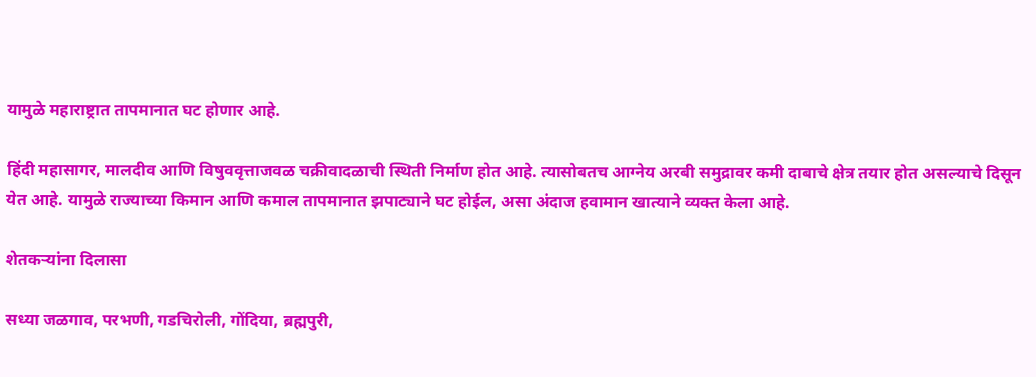यामुळे महाराष्ट्रात तापमानात घट होणार आहे.

हिंदी महासागर, मालदीव आणि विषुववृत्ताजवळ चक्रीवादळाची स्थिती निर्माण होत आहे. त्यासोबतच आग्नेय अरबी समुद्रावर कमी दाबाचे क्षेत्र तयार होत असल्याचे दिसून येत आहे. यामुळे राज्याच्या किमान आणि कमाल तापमानात झपाट्याने घट होईल, असा अंदाज हवामान खात्याने व्यक्त केला आहे.

शेतकऱ्यांना दिलासा

सध्या जळगाव, परभणी, गडचिरोली, गोंदिया, ब्रह्मपुरी,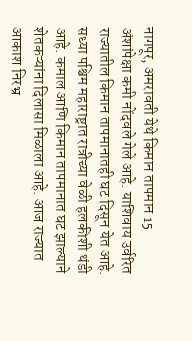नागपूर, अमरावती येथे किमान तापमान 15 अंशांपेक्षा कमी नोंदवले गेले आहे. याशिवाय उर्वरित राज्यातील किमान तापमानातही घट दिसून येत आहे. सध्या पश्चिम महाराष्ट्रात रात्रीच्या वेळी हलकीशी थंडी आहे. कमाल आणि किमान तापमानात घट झाल्याने शेतकऱ्यांना दिलासा मिळाला आहे. आज राज्यात आकाश निरभ्र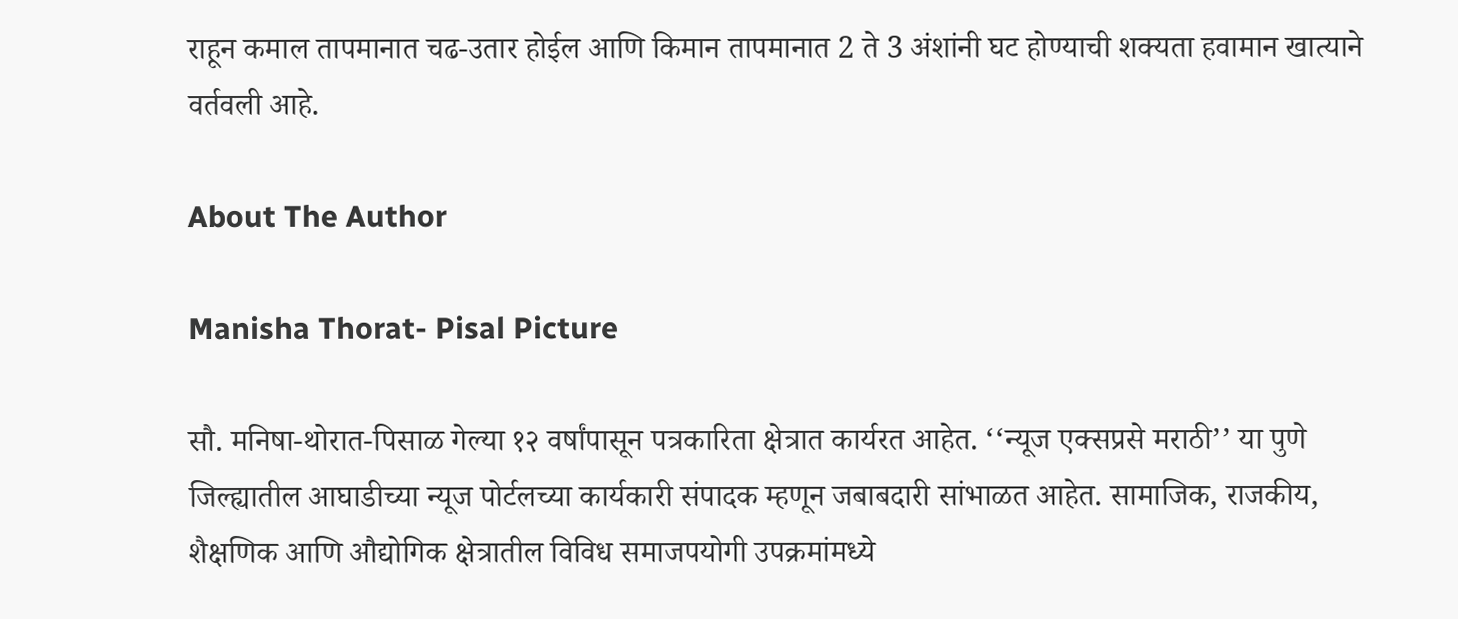राहून कमाल तापमानात चढ-उतार होईल आणि किमान तापमानात 2 ते 3 अंशांनी घट होण्याची शक्यता हवामान खात्याने वर्तवली आहे.

About The Author

Manisha Thorat- Pisal Picture

सौ. मनिषा-थोरात-पिसाळ गेल्या १२ वर्षांपासून पत्रकारिता क्षेत्रात कार्यरत आहेत. ‘‘न्यूज एक्सप्रसे मराठी’’ या पुणे जिल्ह्यातील आघाडीच्या न्यूज पोर्टलच्या कार्यकारी संपादक म्हणून जबाबदारी सांभाळत आहेत. सामाजिक, राजकीय, शैक्षणिक आणि औद्योगिक क्षेत्रातील विविध समाजपयोगी उपक्रमांमध्ये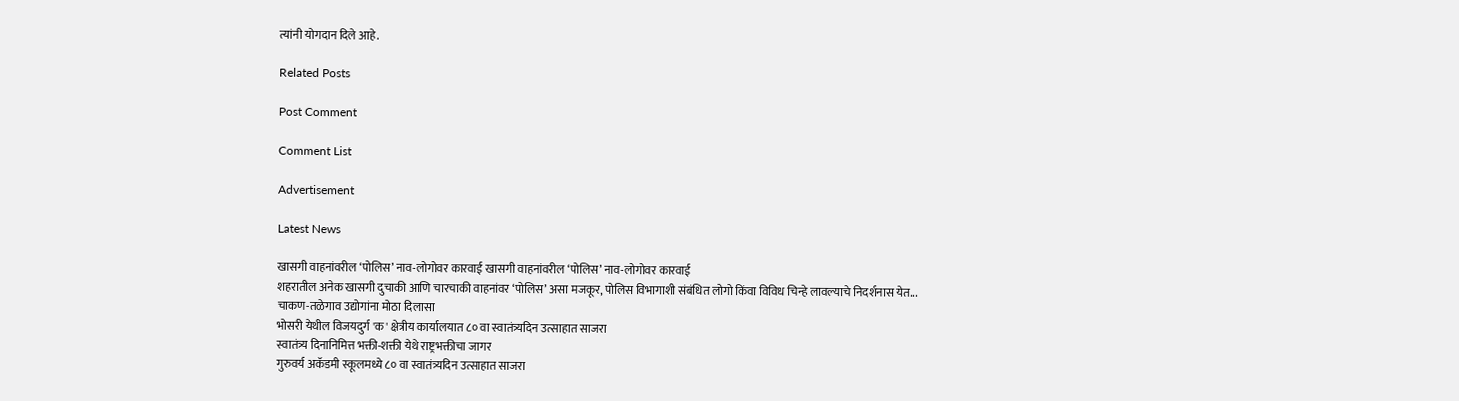त्यांनी योगदान दिले आहे.

Related Posts

Post Comment

Comment List

Advertisement

Latest News

खासगी वाहनांवरील ‘पोलिस’ नाव-लोगोवर कारवाई खासगी वाहनांवरील ‘पोलिस’ नाव-लोगोवर कारवाई
शहरातील अनेक खासगी दुचाकी आणि चारचाकी वाहनांवर ‘पोलिस’ असा मजकूर, पोलिस विभागाशी संबंधित लोगो किंवा विविध चिन्हे लावल्याचे निदर्शनास येत...
चाकण-तळेगाव उद्योगांना मोठा दिलासा
भोसरी येथील विजयदुर्ग 'क' क्षेत्रीय कार्यालयात ८० वा स्वातंत्र्यदिन उत्साहात साजरा
स्वातंत्र्य दिनानिमित्त भक्ती-शक्ती येथे राष्ट्रभक्तीचा जागर
गुरुवर्य अकॅडमी स्कूलमध्ये ८० वा स्वातंत्र्यदिन उत्साहात साजरा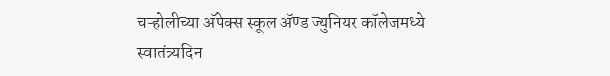चऱ्होलीच्या अ‍ॅपेक्स स्कूल अ‍ॅण्ड ज्युनियर कॉलेजमध्ये स्वातंत्र्यदिन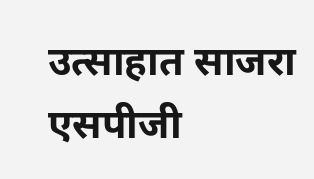उत्साहात साजरा
एसपीजी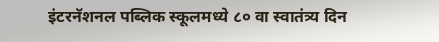इंटरनॅशनल पब्लिक स्कूलमध्ये ८० वा स्वातंत्र्य दिन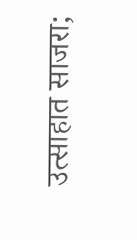उत्साहात साजरा;